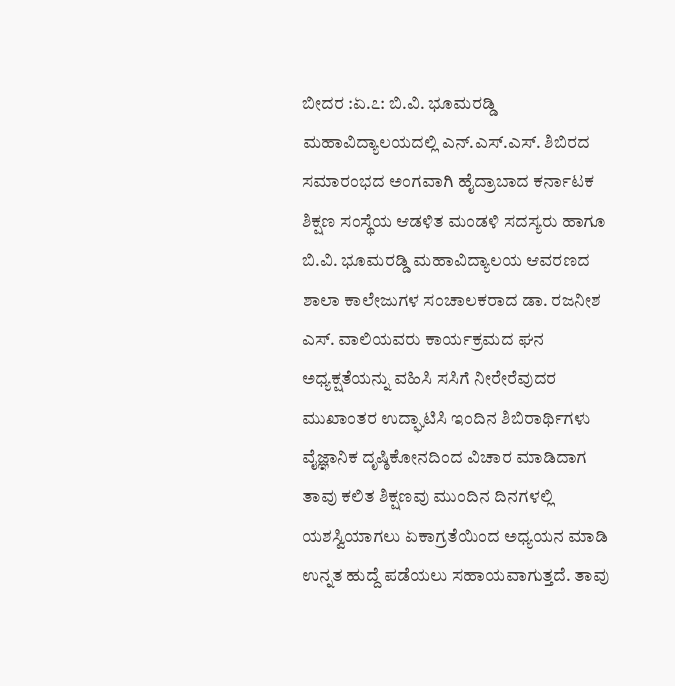ಬೀದರ :ಏ.೭: ಬಿ.ವಿ. ಭೂಮರಡ್ಡಿ ಮಹಾವಿದ್ಯಾಲಯದಲ್ಲಿ ಎನ್.ಎಸ್.ಎಸ್. ಶಿಬಿರದ ಸಮಾರಂಭದ ಅಂಗವಾಗಿ ಹೈದ್ರಾಬಾದ ಕರ್ನಾಟಕ ಶಿಕ್ಷಣ ಸಂಸ್ಥೆಯ ಆಡಳಿತ ಮಂಡಳಿ ಸದಸ್ಯರು ಹಾಗೂ ಬಿ.ವಿ. ಭೂಮರಡ್ಡಿ ಮಹಾವಿದ್ಯಾಲಯ ಆವರಣದ ಶಾಲಾ ಕಾಲೇಜುಗಳ ಸಂಚಾಲಕರಾದ ಡಾ. ರಜನೀಶ ಎಸ್. ವಾಲಿಯವರು ಕಾರ್ಯಕ್ರಮದ ಘನ ಅಧ್ಯಕ್ಷತೆಯನ್ನು ವಹಿಸಿ ಸಸಿಗೆ ನೀರೇರೆವುದರ ಮುಖಾಂತರ ಉದ್ಘಾಟಿಸಿ ಇಂದಿನ ಶಿಬಿರಾರ್ಥಿಗಳು ವೈಜ್ಞಾನಿಕ ದೃಷ್ಠಿಕೋನದಿಂದ ವಿಚಾರ ಮಾಡಿದಾಗ ತಾವು ಕಲಿತ ಶಿಕ್ಷಣವು ಮುಂದಿನ ದಿನಗಳಲ್ಲಿ ಯಶಸ್ವಿಯಾಗಲು ಏಕಾಗ್ರತೆಯಿಂದ ಅಧ್ಯಯನ ಮಾಡಿ ಉನ್ನತ ಹುದ್ದೆ ಪಡೆಯಲು ಸಹಾಯವಾಗುತ್ತದೆ. ತಾವು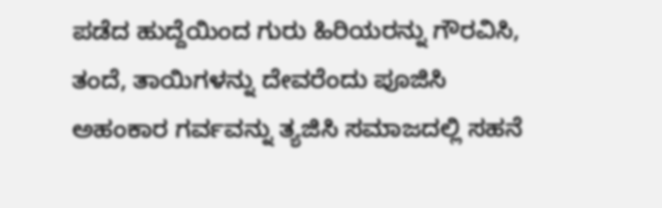ಪಡೆದ ಹುದ್ದೆಯಿಂದ ಗುರು ಹಿರಿಯರನ್ನು ಗೌರವಿಸಿ, ತಂದೆ, ತಾಯಿಗಳನ್ನು ದೇವರೆಂದು ಪೂಜಿಸಿ ಅಹಂಕಾರ ಗರ್ವವನ್ನು ತ್ಯಜಿಸಿ ಸಮಾಜದಲ್ಲಿ ಸಹನೆ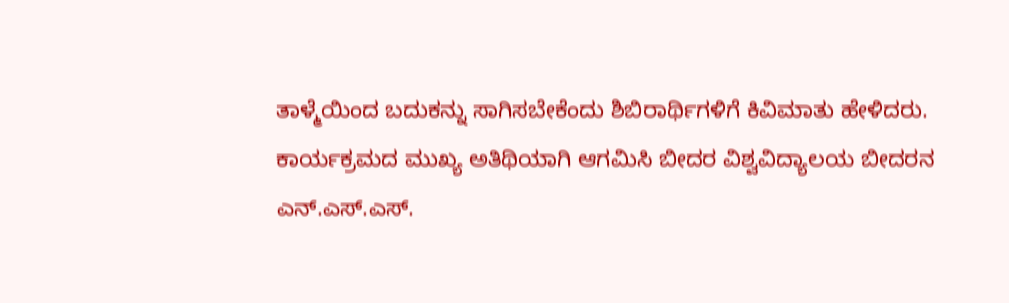ತಾಳ್ಮೆಯಿಂದ ಬದುಕನ್ನು ಸಾಗಿಸಬೇಕೆಂದು ಶಿಬಿರಾರ್ಥಿಗಳಿಗೆ ಕಿವಿಮಾತು ಹೇಳಿದರು.
ಕಾರ್ಯಕ್ರಮದ ಮುಖ್ಯ ಅತಿಥಿಯಾಗಿ ಆಗಮಿಸಿ ಬೀದರ ವಿಶ್ವವಿದ್ಯಾಲಯ ಬೀದರನ ಎನ್.ಎಸ್.ಎಸ್.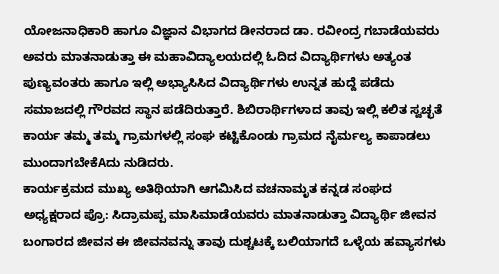ಯೋಜನಾಧಿಕಾರಿ ಹಾಗೂ ವಿಜ್ಞಾನ ವಿಭಾಗದ ಡೀನರಾದ ಡಾ. ರವೀಂದ್ರ ಗಬಾಡೆಯವರು ಅವರು ಮಾತನಾಡುತ್ತಾ ಈ ಮಹಾವಿದ್ಯಾಲಯದಲ್ಲಿ ಓದಿದ ವಿದ್ಯಾರ್ಥಿಗಳು ಅತ್ಯಂತ ಪುಣ್ಯವಂತರು ಹಾಗೂ ಇಲ್ಲಿ ಅಭ್ಯಾಸಿಸಿದ ವಿದ್ಯಾರ್ಥಿಗಳು ಉನ್ನತ ಹುದ್ದೆ ಪಡೆದು ಸಮಾಜದಲ್ಲಿ ಗೌರವದ ಸ್ಥಾನ ಪಡೆದಿರುತ್ತಾರೆ. ಶಿಬಿರಾರ್ಥಿಗಳಾದ ತಾವು ಇಲ್ಲಿ ಕಲಿತ ಸ್ವಚ್ಛತೆ ಕಾರ್ಯ ತಮ್ಮ ತಮ್ಮ ಗ್ರಾಮಗಳಲ್ಲಿ ಸಂಘ ಕಟ್ಟಿಕೊಂಡು ಗ್ರಾಮದ ನೈರ್ಮಲ್ಯ ಕಾಪಾಡಲು ಮುಂದಾಗಬೇಕೆAದು ನುಡಿದರು.
ಕಾರ್ಯಕ್ರಮದ ಮುಖ್ಯ ಅತಿಥಿಯಾಗಿ ಆಗಮಿಸಿದ ವಚನಾಮೃತ ಕನ್ನಡ ಸಂಘದ ಅಧ್ಯಕ್ಷರಾದ ಪ್ರೊ: ಸಿದ್ರಾಮಪ್ಪ ಮಾಸಿಮಾಡೆಯವರು ಮಾತನಾಡುತ್ತಾ ವಿದ್ಯಾರ್ಥಿ ಜೀವನ ಬಂಗಾರದ ಜೀವನ ಈ ಜೀವನವನ್ನು ತಾವು ದುಶ್ಚಟಕ್ಕೆ ಬಲಿಯಾಗದೆ ಒಳ್ಳೆಯ ಹವ್ಯಾಸಗಳು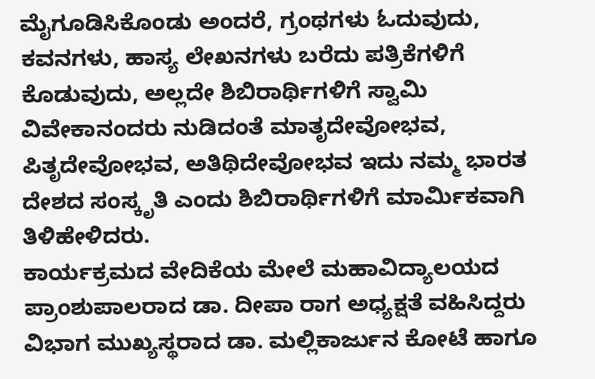ಮೈಗೂಡಿಸಿಕೊಂಡು ಅಂದರೆ, ಗ್ರಂಥಗಳು ಓದುವುದು, ಕವನಗಳು, ಹಾಸ್ಯ ಲೇಖನಗಳು ಬರೆದು ಪತ್ರಿಕೆಗಳಿಗೆ ಕೊಡುವುದು, ಅಲ್ಲದೇ ಶಿಬಿರಾರ್ಥಿಗಳಿಗೆ ಸ್ವಾಮಿ ವಿವೇಕಾನಂದರು ನುಡಿದಂತೆ ಮಾತೃದೇವೋಭವ, ಪಿತೃದೇವೋಭವ, ಅತಿಥಿದೇವೋಭವ ಇದು ನಮ್ಮ ಭಾರತ ದೇಶದ ಸಂಸ್ಕೃತಿ ಎಂದು ಶಿಬಿರಾರ್ಥಿಗಳಿಗೆ ಮಾರ್ಮಿಕವಾಗಿ ತಿಳಿಹೇಳಿದರು.
ಕಾರ್ಯಕ್ರಮದ ವೇದಿಕೆಯ ಮೇಲೆ ಮಹಾವಿದ್ಯಾಲಯದ ಪ್ರಾಂಶುಪಾಲರಾದ ಡಾ. ದೀಪಾ ರಾಗ ಅಧ್ಯಕ್ಷತೆ ವಹಿಸಿದ್ದರು ವಿಭಾಗ ಮುಖ್ಯಸ್ಥರಾದ ಡಾ. ಮಲ್ಲಿಕಾರ್ಜುನ ಕೋಟೆ ಹಾಗೂ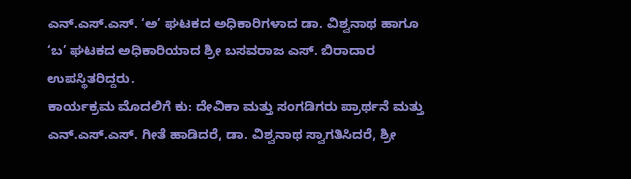ಎನ್.ಎಸ್.ಎಸ್. ‘ಅ’ ಘಟಕದ ಅಧಿಕಾರಿಗಳಾದ ಡಾ. ವಿಶ್ವನಾಥ ಹಾಗೂ ‘ಬ’ ಘಟಕದ ಅಧಿಕಾರಿಯಾದ ಶ್ರೀ ಬಸವರಾಜ ಎಸ್. ಬಿರಾದಾರ ಉಪಸ್ಥಿತರಿದ್ದರು.
ಕಾರ್ಯಕ್ರಮ ಮೊದಲಿಗೆ ಕು: ದೇವಿಕಾ ಮತ್ತು ಸಂಗಡಿಗರು ಪ್ರಾರ್ಥನೆ ಮತ್ತು ಎನ್.ಎಸ್.ಎಸ್. ಗೀತೆ ಹಾಡಿದರೆ, ಡಾ. ವಿಶ್ವನಾಥ ಸ್ವಾಗತಿಸಿದರೆ, ಶ್ರೀ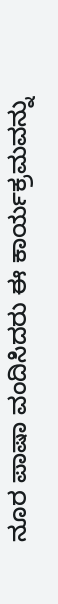ನೂರ ಪಾಷಾ ವಂದಿಸಿದರು ಈ ಕಾರ್ಯಕ್ರಮವನ್ನು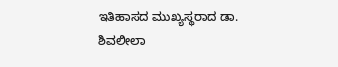ಇತಿಹಾಸದ ಮುಖ್ಯಸ್ಥರಾದ ಡಾ. ಶಿವಲೀಲಾ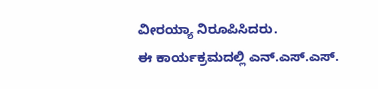ವೀರಯ್ಯಾ ನಿರೂಪಿಸಿದರು.
ಈ ಕಾರ್ಯಕ್ರಮದಲ್ಲಿ ಎನ್.ಎಸ್.ಎಸ್.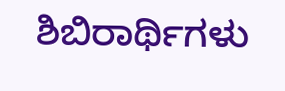ಶಿಬಿರಾರ್ಥಿಗಳು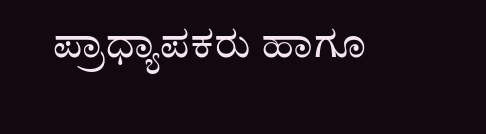ಪ್ರಾಧ್ಯಾಪಕರು ಹಾಗೂ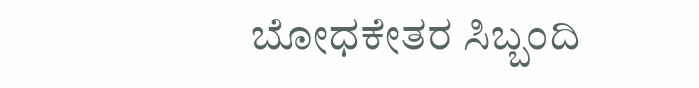ಬೋಧಕೇತರ ಸಿಬ್ಬಂದಿ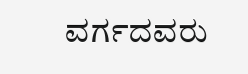ವರ್ಗದವರು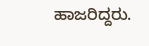ಹಾಜರಿದ್ದರು.